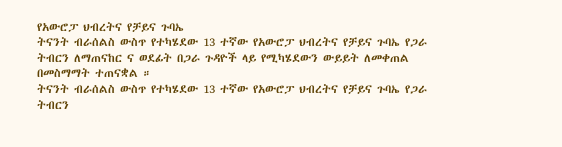የአውሮፓ ህብረትና የቻይና ጉባኤ
ትናንት ብራሰልስ ውስጥ የተካሄደው 13 ተኛው የአውሮፓ ህብረትና የቻይና ጉባኤ የጋራ ትብርን ለማጠናከር ና ወደፊት በጋራ ጉዳዮች ላይ የሚካሄደውን ውይይት ለመቀጠል በመስማማት ተጠናቋል ።
ትናንት ብራሰልስ ውስጥ የተካሄደው 13 ተኛው የአውሮፓ ህብረትና የቻይና ጉባኤ የጋራ ትብርን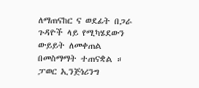ለማጠናከር ና ወደፊት በጋራ ጉዳዮች ላይ የሚካሄደውን ውይይት ለመቀጠል በመስማማት ተጠናቋል ።
ፓወር ኢንጅነሪንግ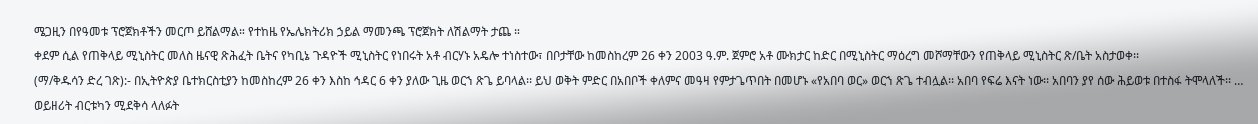ሜጋዚን በየዓመቱ ፕሮጀክቶችን መርጦ ይሸልማል። የተከዜ የኤሌክትሪክ ኃይል ማመንጫ ፕሮጀክት ለሽልማት ታጨ ።
ቀደም ሲል የጠቅላይ ሚኒስትር መለስ ዜናዊ ጽሕፈት ቤትና የካቢኔ ጉዳዮች ሚኒስትር የነበሩት አቶ ብርሃኑ አዴሎ ተነስተው፣ በቦታቸው ከመስከረም 26 ቀን 2003 ዓ.ም. ጀምሮ አቶ ሙክታር ከድር በሚኒስትር ማዕረግ መሾማቸውን የጠቅላይ ሚኒስትር ጽ/ቤት አስታወቀ፡፡
(ማ/ቅዱሳን ድረ ገጽ):- በኢትዮጵያ ቤተክርስቲያን ከመስከረም 26 ቀን እስከ ኅዳር 6 ቀን ያለው ጊዜ ወርኀ ጽጌ ይባላል፡፡ ይህ ወቅት ምድር በአበቦች ቀለምና መዓዛ የምታጌጥበት በመሆኑ «የአበባ ወር» ወርኀ ጽጌ ተብሏል፡፡ አበባ የፍሬ እናት ነው፡፡ አበባን ያየ ሰው ሕይወቱ በተስፋ ትሞላለች፡፡ …
ወይዘሪት ብርቱካን ሚደቅሳ ላለፉት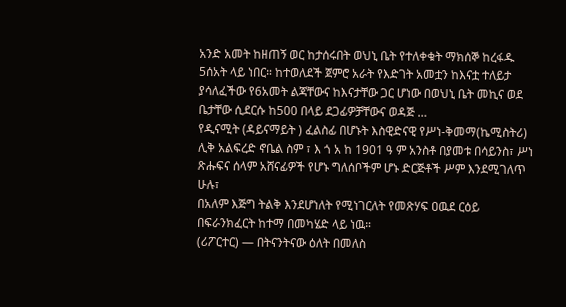አንድ አመት ከዘጠኝ ወር ከታሰሩበት ወህኒ ቤት የተለቀቁት ማክሰኞ ከረፋዱ 5ሰአት ላይ ነበር። ከተወለደች ጀምሮ አራት የእድገት አመቷን ከእናቷ ተለይታ ያሳለፈችው የ6አመት ልጃቸውና ከእናታቸው ጋር ሆነው በወህኒ ቤት መኪና ወደ ቤታቸው ሲደርሱ ከ500 በላይ ደጋፊዎቻቸውና ወዳጅ …
የዲናሚት (ዳይናማይት ) ፈልስፊ በሆኑት እስዊድናዊ የሥነ-ቅመማ(ኬሚስትሪ) ሊቅ አልፍረድ ኖቤል ስም ፣ እ ጎ አ ከ 1901 ዓ ም አንስቶ በያመቱ በሳይንስ፣ ሥነ ጽሑፍና ሰላም አሸናፊዎች የሆኑ ግለሰቦችም ሆኑ ድርጅቶች ሥም እንደሚገለጥ ሁሉ፣
በአለም እጅግ ትልቅ እንደሆነለት የሚነገርለት የመጽሃፍ ዐዉደ ርዕይ በፍራንክፈርት ከተማ በመካሄድ ላይ ነዉ።
(ሪፖርተር) — በትናንትናው ዕለት በመለስ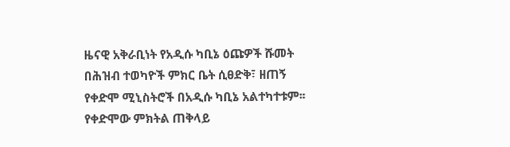ዜናዊ አቅራቢነት የአዲሱ ካቢኔ ዕጩዎች ሹመት በሕዝብ ተወካዮች ምክር ቤት ሲፀድቅ፣ ዘጠኝ የቀድሞ ሚኒስትሮች በአዲሱ ካቢኔ አልተካተቱም፡፡ የቀድሞው ምክትል ጠቅላይ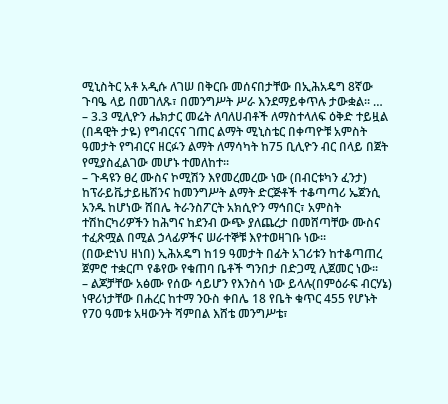ሚኒስትር አቶ አዲሱ ለገሠ በቅርቡ መሰናበታቸው በኢሕአዴግ 8ኛው ጉባዔ ላይ በመገለጹ፣ በመንግሥት ሥራ እንደማይቀጥሉ ታውቋል፡፡ …
– 3.3 ሚሊዮን ሔክታር መሬት ለባለሀብቶች ለማስተላለፍ ዕቅድ ተይዟል (በዳዊት ታዬ) የግብርናና ገጠር ልማት ሚኒስቴር በቀጣዮቹ አምስት ዓመታት የግብርና ዘርፉን ልማት ለማሳካት ከ75 ቢሊዮን ብር በላይ በጀት የሚያስፈልገው መሆኑ ተመለከተ፡፡
– ጉዳዩን ፀረ ሙስና ኮሚሽን እየመረመረው ነው (በብርቱካን ፈንታ) ከፕራይቬታይዜሽንና ከመንግሥት ልማት ድርጅቶች ተቆጣጣሪ ኤጀንሲ አንዱ ከሆነው ሸበሌ ትራንስፖርት አክሲዮን ማኅበር፣ አምስት ተሽከርካሪዎችን ከሕግና ከደንብ ውጭ ያለጨረታ በመሸጣቸው ሙስና ተፈጽሟል በሚል ኃላፊዎችና ሠራተኞቹ እየተወዛገቡ ነው፡፡
(በውድነህ ዘነበ) ኢሕአዴግ ከ19 ዓመታት በፊት አገሪቱን ከተቆጣጠረ ጀምሮ ተቋርጦ የቆየው የቁጠባ ቤቶች ግንበታ በድጋሚ ሊጀመር ነው፡፡
– ልጆቻቸው አፅሙ የሰው ሳይሆን የእንስሳ ነው ይላሉ(በምዕራፍ ብርሃኔ) ነዋሪነታቸው በሐረር ከተማ ንዑስ ቀበሌ 18 የቤት ቁጥር 455 የሆኑት የ70 ዓመቱ አዛውንት ሻምበል እሸቴ መንግሥቴ፣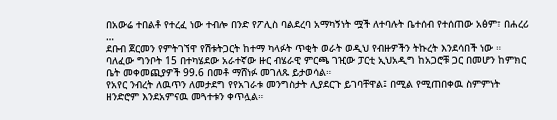በአውሬ ተበልቶ የተረፈ ነው ተብሎ በንድ የፖሊስ ባልደረባ አማካኝነት ሟች ለተባሉት ቤተሰብ የተሰጠው አፅም፣ በሐረሪ …
ደቡብ ጀርመን የምትገኘዋ የሽቱትጋርት ከተማ ካላፉት ጥቂት ወራት ወዲህ የብዙዎችን ትኩረት እንደሳበች ነው ።
ባለፈው ግንቦት 15 በተካሄደው አራተኛው ዙር ብሄራዊ ምርጫ ገዢው ፓርቲ ኢህአዲግ ከአጋሮቹ ጋር በመሆን ከምክር ቤት መቀመጪያዎች 99.6 በመቶ ማሸነፉ መገለጹ ይታወሳል።
የአየር ንብረት ለዉጥን ለመታደግ የየአገራቱ መንግስታት ሊያደርጉ ይገባቸዋል፤ በሚል የሚጠበቀዉ ስምምነት ዘንድሮም እንደአምናዉ መጓተቱን ቀጥሏል።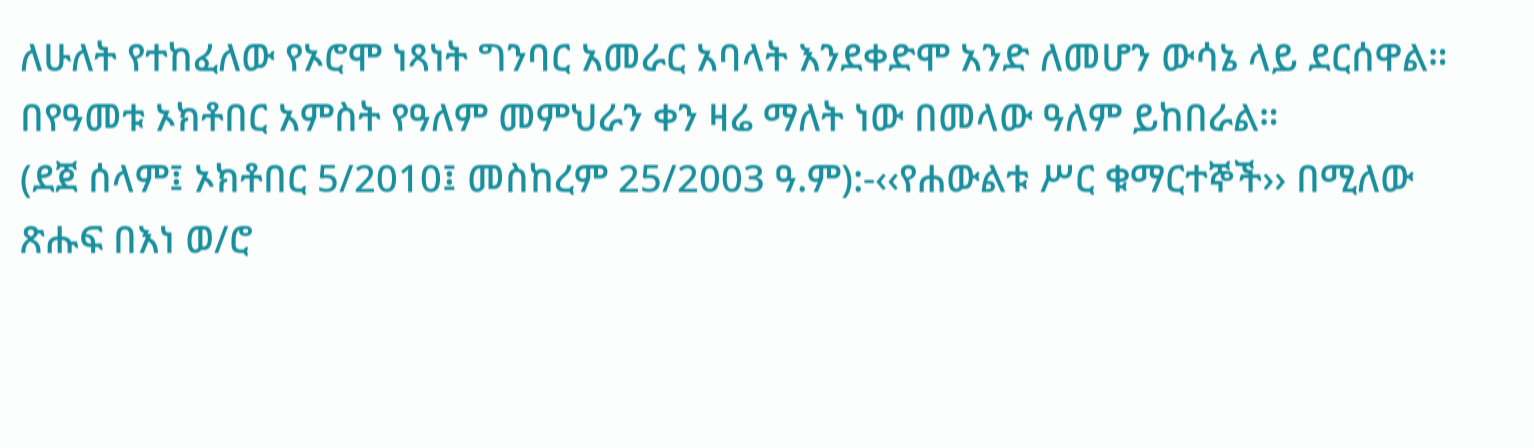ለሁለት የተከፈለው የኦሮሞ ነጻነት ግንባር አመራር አባላት እንደቀድሞ አንድ ለመሆን ውሳኔ ላይ ደርሰዋል።
በየዓመቱ ኦክቶበር አምስት የዓለም መምህራን ቀን ዛሬ ማለት ነው በመላው ዓለም ይከበራል።
(ደጀ ሰላም፤ ኦክቶበር 5/2010፤ መስከረም 25/2003 ዓ.ም):-‹‹የሐውልቱ ሥር ቁማርተኞች›› በሚለው ጽሑፍ በእነ ወ/ሮ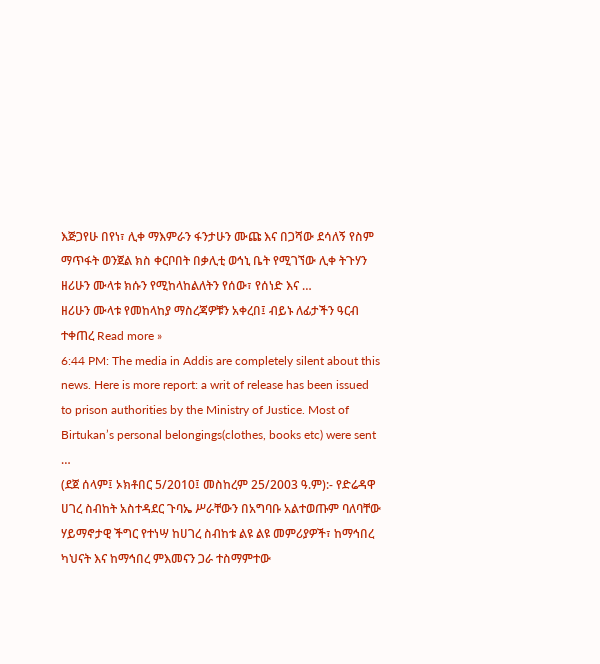እጅጋየሁ በየነ፣ ሊቀ ማእምራን ፋንታሁን ሙጩ እና በጋሻው ደሳለኝ የስም ማጥፋት ወንጀል ክስ ቀርቦበት በቃሊቲ ወኅኒ ቤት የሚገኘው ሊቀ ትጉሃን ዘሪሁን ሙላቱ ክሱን የሚከላከልለትን የሰው፣ የሰነድ እና …
ዘሪሁን ሙላቱ የመከላከያ ማስረጃዎቹን አቀረበ፤ ብይኑ ለፊታችን ዓርብ ተቀጠረ Read more »
6:44 PM: The media in Addis are completely silent about this news. Here is more report: a writ of release has been issued to prison authorities by the Ministry of Justice. Most of Birtukan’s personal belongings(clothes, books etc) were sent …
(ደጀ ሰላም፤ ኦክቶበር 5/2010፤ መስከረም 25/2003 ዓ.ም):- የድሬዳዋ ሀገረ ስብከት አስተዳደር ጉባኤ ሥራቸውን በአግባቡ አልተወጡም ባለባቸው ሃይማኖታዊ ችግር የተነሣ ከሀገረ ስብከቱ ልዩ ልዩ መምሪያዎች፣ ከማኅበረ ካህናት እና ከማኅበረ ምእመናን ጋራ ተስማምተው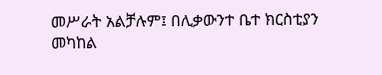መሥራት አልቻሉም፤ በሊቃውንተ ቤተ ክርስቲያን መካከል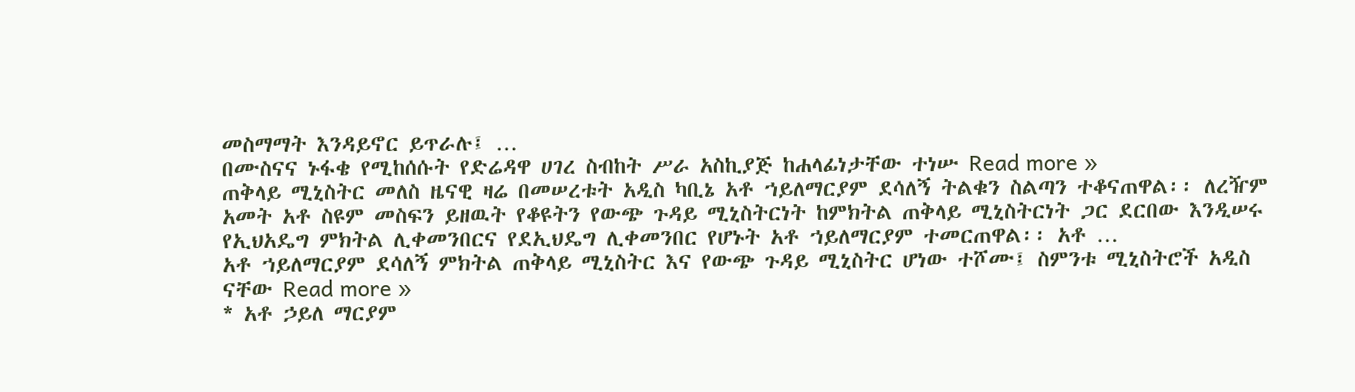መስማማት እንዳይኖር ይጥራሉ፤ …
በሙስናና ኑፋቄ የሚከሰሱት የድሬዳዋ ሀገረ ስብከት ሥራ አስኪያጅ ከሐላፊነታቸው ተነሡ Read more »
ጠቅላይ ሚኒስትር መለስ ዜናዊ ዛሬ በመሠረቱት አዲስ ካቢኔ አቶ ኀይለማርያም ደሳለኝ ትልቁን ስልጣን ተቆናጠዋል፡፡ ለረዥም አመት አቶ ስዩም መስፍን ይዘዉት የቆዩትን የውጭ ጉዳይ ሚኒስትርነት ከምክትል ጠቅላይ ሚኒስትርነት ጋር ደርበው እንዲሠሩ የኢህአዴግ ምክትል ሊቀመንበርና የደኢህዴግ ሊቀመንበር የሆኑት አቶ ኀይለማርያም ተመርጠዋል፡፡ አቶ …
አቶ ኀይለማርያም ደሳለኝ ምክትል ጠቅላይ ሚኒስትር እና የውጭ ጉዳይ ሚኒስትር ሆነው ተሾሙ፤ ስምንቱ ሚኒስትሮች አዲስ ናቸው Read more »
* አቶ ኃይለ ማርያም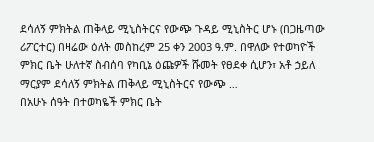ደሳለኝ ምክትል ጠቅላይ ሚኒስትርና የውጭ ጉዳይ ሚኒስትር ሆኑ (በጋዜጣው ሪፖርተር) በዛሬው ዕለት መስከረም 25 ቀን 2003 ዓ.ም. በዋለው የተወካዮች ምክር ቤት ሁለተኛ ስብሰባ የካቢኔ ዕጩዎች ሹመት የፀደቀ ሲሆን፣ አቶ ኃይለ ማርያም ደሳለኝ ምክትል ጠቅላይ ሚኒስትርና የውጭ …
በአሁኑ ሰዓት በተወካዬች ምክር ቤት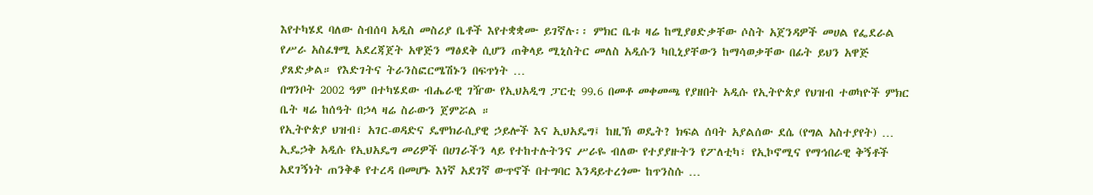እየተካሄደ ባለው ስብሰባ አዲስ መስሪያ ቤቶች እየተቋቋሙ ይገኛሉ፡፡ ምክር ቤቱ ዛሬ ከሚያፀድቃቸው ሶስት አጀንዳዎች መሀል የፌደራል የሥራ አስፈፃሚ አደረጃጀት አዋጅን ማፅደቅ ሲሆን ጠቅላይ ሚኒስትር መለስ አዲሱን ካቢኒያቸውን ከማሳወቃቸው በፊት ይህን አዋጅ ያጸድቃል። የእድገትና ትራንስፎርሜሽኑን በፍጥነት …
በግንቦት 2002 ዓም በተካሄደው ብሔራዊ ገዥው የኢህአዲግ ፓርቲ 99.6 በመቶ መቀመጫ የያዘበት አዲሱ የኢትዮጵያ የህዝብ ተወካዮች ምክር ቤት ዛሬ ከሰዓት በኃላ ዛሬ ስራውን ጀምሯል ።
የኢትዮጵያ ህዝብ፣ አገር-ወዳድና ዴሞክራሲያዊ ኃይሎች እና ኢህአዴግ፤ ከዚኽ ወዴት? ክፍል ሰባት አያልሰው ደሴ (የግል አስተያየት) … ኢዴኃቅ አዲሱ የኢህአዴግ መሪዎች በሀገራችን ላይ የተከተሉትንና ሥራዬ ብለው የተያያዙትን የፖለቲካ፣ የኢኮኖሚና የማኅበራዊ ቅኝቶች አደገኝነት ጠንቅቆ የተረዳ በመሆኑ እነኛ አደገኛ ውጥኖች በተግባር እንዳይተረጎሙ ከጥንስሱ …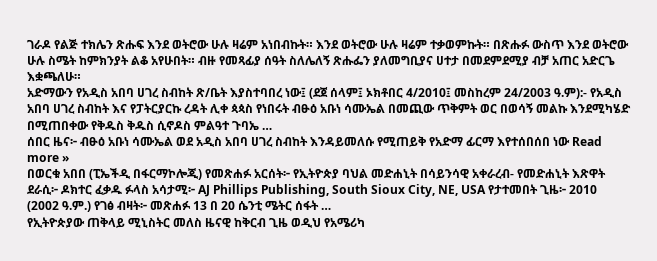ገራዶ የልጅ ተክሌን ጽሑፍ እንደ ወትሮው ሁሉ ዛሬም አነበብኩት። እንደ ወትሮው ሁሉ ዛሬም ተቃወምኩት። በጽሑፉ ውስጥ እንደ ወትሮው ሁሉ ስሜት ከምክንያት ልቆ አየሁበት። ብዙ የመጻፊያ ሰዓት ስለሌለኝ ጽሑፌን ያለመግቢያና ሀተታ በመደምደሚያ ብቻ አጠር አድርጌ እቋጫለሁ።
አድማውን የአዲስ አበባ ሀገረ ስብከት ጽ/ቤት እያስተባበረ ነው፤ (ደጀ ሰላም፤ ኦክቶበር 4/2010፤ መስከረም 24/2003 ዓ.ም):- የአዲስ አበባ ሀገረ ስብከት እና የፓትርያርኩ ረዳት ሊቀ ጳጳስ የነበሩት ብፁዕ አቡነ ሳሙኤል በመጪው ጥቅምት ወር በወሳኝ መልኩ እንደሚካሄድ በሚጠበቀው የቅዱስ ቅዱስ ሲኖዶስ ምልዓተ ጉባኤ …
ሰበር ዜና፦ ብፁዕ አቡነ ሳሙኤል ወደ አዲስ አበባ ሀገረ ስብከት እንዳይመለሱ የሚጠይቅ የአድማ ፊርማ እየተሰበሰበ ነው Read more »
በወርቁ አበበ (ፒኤችዲ በፋርማኮሎጂ) የመጽሐፉ አርሰት፦ የኢትዮጵያ ባህል መድሐኒት በሳይንሳዊ አቀራረብ- የመድሐኒት እጽዋት ደራሲ፦ ዶክተር ፈቃዱ ፉላስ አሳታሚ፦ AJ Phillips Publishing, South Sioux City, NE, USA የታተመበት ጊዜ፦ 2010 (2002 ዓ.ም.) የገፅ ብዛት፦ መጽሐፉ 13 በ 20 ሴንቲ ሜትር ሰፋት …
የኢትዮጵያው ጠቅላይ ሚኒስትር መለስ ዜናዊ ከቅርብ ጊዜ ወዲህ የአሜሪካ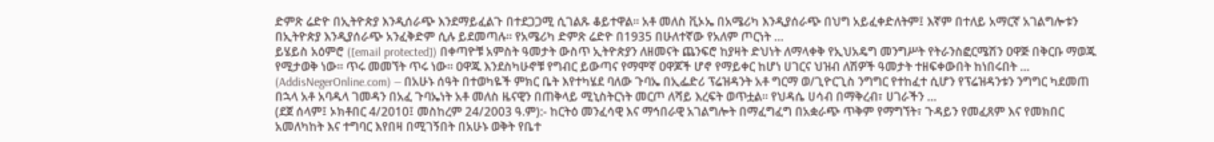ድምጽ ሬድዮ በኢትዮጵያ እንዲሰራጭ እንደማይፈልጉ በተደጋጋሚ ሲገልጹ ቆይተዋል። አቶ መለስ ቪኦኤ በአሜሪካ እንዲያሰራጭ በህግ አይፈቀድለትም፤ እኛም በተለይ አማርኛ አገልግሎቱን በኢትዮጵያ እንዲያሰራጭ አንፈቅድም ሲሉ ይደመጣሉ። የአሜሪካ ድምጽ ሬድዮ በ1935 በሁለተኛው የአለም ጦርነት …
ይሄይስ አዕምሮ ([email protected]) በቀጣዮቹ አምስት ዓመታት ውስጥ ኢትዮጵያን ለዘመናት ጨንፍሮ ከያዛት ድህነት ለማላቀቅ የኢህአዴግ መንግሥት የትራንስፎርሜሽን ዐዋጅ በቅርቡ ማወጁ የሚታወቅ ነው። ጥሩ መመኘት ጥሩ ነው። ዐዋጁ እንደስካሁኖቹ የግብር ይውጣና የማሞኛ ዐዋጆች ሆኖ የማይቀር ከሆነ ሀገርና ህዝብ ለሽዎች ዓመታት ተዘፍቀውበት ከነበሩበት …
(AddisNegerOnline.com) — በአሁኑ ሰዓት በተወካዬች ምክር ቤት እየተካሄደ ባለው ጉባኤ በኢፌድሪ ፕሬዝዳንት አቶ ግርማ ወ/ጊዮርጊስ ንግግር የተከፈተ ሲሆን የፕሬዝዳንቱን ንግግር ካደመጠ በኋላ አቶ አባዱላ ገመዳን በአፈ ጉባኤነት አቶ መለስ ዜናዊን በጠቅላይ ሚኒስትርነት መርጦ ለሻይ እረፍት ወጥቷል፡፡ የህዳሴ ሀሳብ በማቅረብ፣ ሀገራችን …
(ደጀ ሰላም፤ ኦክቶበር 4/2010፤ መስከረም 24/2003 ዓ.ም):- ከርትዕ መንፈሳዊ እና ማኅበራዊ አገልግሎት በማፈግፈግ በአቋራጭ ጥቅም የማግኘት፣ ጉዳይን የመፈጸም እና የመክበር አመለካከት እና ተግባር እየበዛ በሚገኝበት በአሁኑ ወቅት የቤተ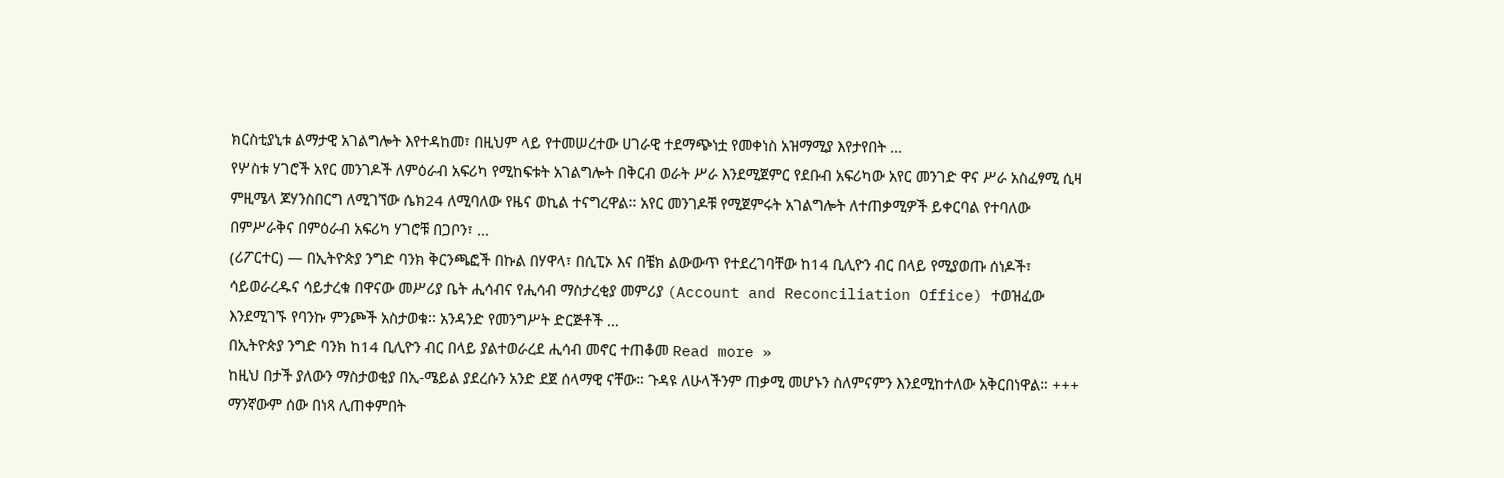ክርስቲያኒቱ ልማታዊ አገልግሎት እየተዳከመ፣ በዚህም ላይ የተመሠረተው ሀገራዊ ተደማጭነቷ የመቀነስ አዝማሚያ እየታየበት …
የሦስቱ ሃገሮች አየር መንገዶች ለምዕራብ አፍሪካ የሚከፍቱት አገልግሎት በቅርብ ወራት ሥራ እንደሚጀምር የደቡብ አፍሪካው አየር መንገድ ዋና ሥራ አስፈፃሚ ሲዛ ምዚሜላ ጆሃንስበርግ ለሚገኘው ሴክ24 ለሚባለው የዜና ወኪል ተናግረዋል፡፡ አየር መንገዶቹ የሚጀምሩት አገልግሎት ለተጠቃሚዎች ይቀርባል የተባለው በምሥራቅና በምዕራብ አፍሪካ ሃገሮቹ በጋቦን፣ …
(ሪፖርተር) — በኢትዮጵያ ንግድ ባንክ ቅርንጫፎች በኩል በሃዋላ፣ በሲፒኦ እና በቼክ ልውውጥ የተደረገባቸው ከ14 ቢሊዮን ብር በላይ የሚያወጡ ሰነዶች፣ ሳይወራረዱና ሳይታረቁ በዋናው መሥሪያ ቤት ሒሳብና የሒሳብ ማስታረቂያ መምሪያ (Account and Reconciliation Office) ተወዝፈው እንደሚገኙ የባንኩ ምንጮች አስታወቁ፡፡ አንዳንድ የመንግሥት ድርጅቶች …
በኢትዮጵያ ንግድ ባንክ ከ14 ቢሊዮን ብር በላይ ያልተወራረደ ሒሳብ መኖር ተጠቆመ Read more »
ከዚህ በታች ያለውን ማስታወቂያ በኢ-ሜይል ያደረሱን አንድ ደጀ ሰላማዊ ናቸው። ጉዳዩ ለሁላችንም ጠቃሚ መሆኑን ስለምናምን እንደሚከተለው አቅርበነዋል። +++ ማንኛውም ሰው በነጻ ሊጠቀምበት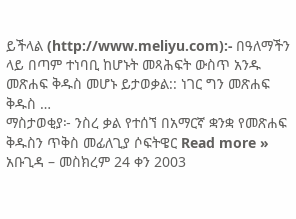ይችላል (http://www.meliyu.com):- በዓለማችን ላይ በጣም ተነባቢ ከሆኑት መጻሕፍት ውስጥ አንዱ መጽሐፍ ቅዱስ መሆኑ ይታወቃል:: ነገር ግን መጽሐፍ ቅዱስ …
ማስታወቂያ፦ ንስረ ቃል የተሰኘ በአማርኛ ቋንቋ የመጽሐፍ ቅዱስን ጥቅስ መፊለጊያ ሶፍትዌር Read more »
አቡጊዳ – መስክረም 24 ቀን 2003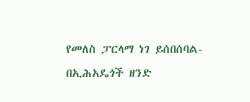የመለስ ፓርላማ ነገ ይሰበሰባል- በኢሕአዴጎች ዘንድ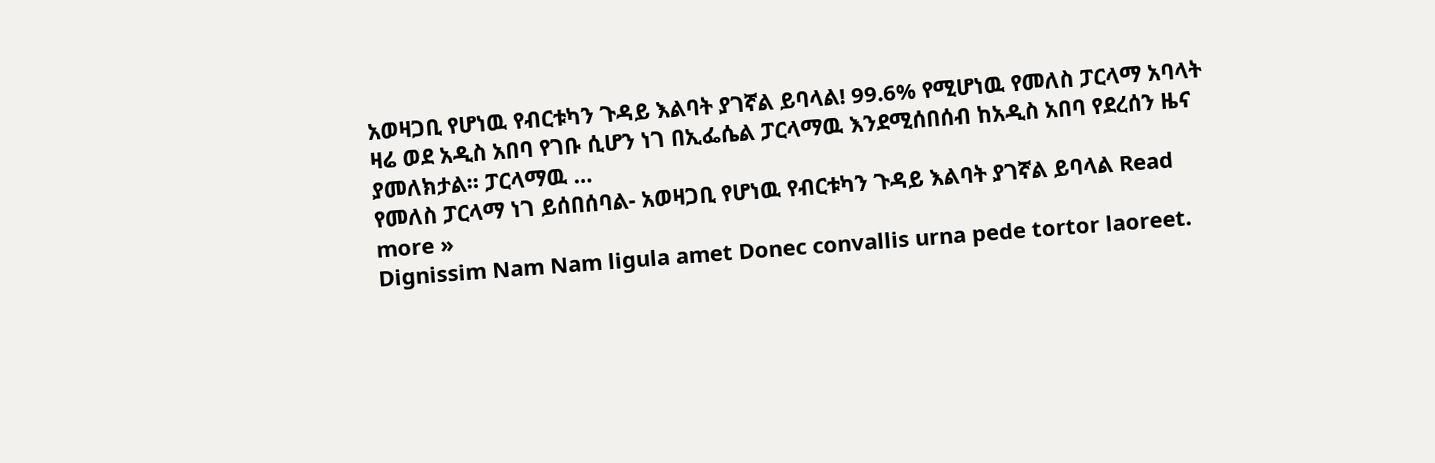አወዛጋቢ የሆነዉ የብርቱካን ጉዳይ እልባት ያገኛል ይባላል! 99.6% የሚሆነዉ የመለስ ፓርላማ አባላት ዛሬ ወደ አዲስ አበባ የገቡ ሲሆን ነገ በኢፌሴል ፓርላማዉ እንደሚሰበሰብ ከአዲስ አበባ የደረሰን ዜና ያመለክታል። ፓርላማዉ …
የመለስ ፓርላማ ነገ ይሰበሰባል- አወዛጋቢ የሆነዉ የብርቱካን ጉዳይ እልባት ያገኛል ይባላል Read more »
Dignissim Nam Nam ligula amet Donec convallis urna pede tortor laoreet.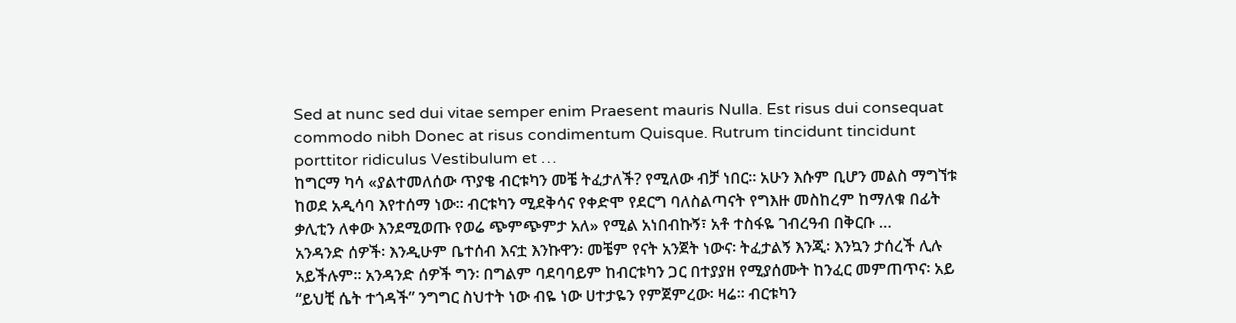Sed at nunc sed dui vitae semper enim Praesent mauris Nulla. Est risus dui consequat commodo nibh Donec at risus condimentum Quisque. Rutrum tincidunt tincidunt porttitor ridiculus Vestibulum et …
ከግርማ ካሳ «ያልተመለሰው ጥያቄ ብርቱካን መቼ ትፈታለች? የሚለው ብቻ ነበር። አሁን እሱም ቢሆን መልስ ማግኘቱ ከወደ አዲሳባ እየተሰማ ነው። ብርቱካን ሚደቅሳና የቀድሞ የደርግ ባለስልጣናት የግእዙ መስከረም ከማለቁ በፊት ቃሊቲን ለቀው እንደሚወጡ የወሬ ጭምጭምታ አለ» የሚል አነበብኩኝ፣ አቶ ተስፋዬ ገብረዓብ በቅርቡ …
አንዳንድ ሰዎች፡ እንዲሁም ቤተሰብ እናቷ እንኩዋን፡ መቼም የናት አንጀት ነውና፡ ትፈታልኝ እንጂ፡ እንኳን ታሰረች ሊሉ አይችሉም። አንዳንድ ሰዎች ግን፡ በግልም ባደባባይም ከብርቱካን ጋር በተያያዘ የሚያሰሙት ከንፈር መምጠጥና፡ አይ “ይህቺ ሴት ተጎዳች” ንግግር ስህተት ነው ብዬ ነው ሀተታዬን የምጀምረው፡ ዛሬ። ብርቱካን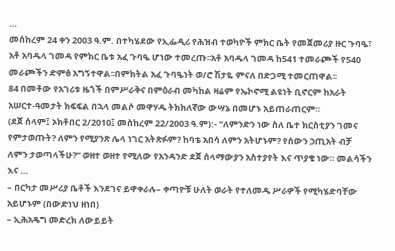…
መሰከረም 24 ቀን 2003 ዓ.ም. በተካሄደው የኢፌዲሪ የሕዝብ ተወካዮች ምክር ቤት የመጀመሪያ ዙር ጉባዔ፣ አቶ አባዱላ ገመዳ የምክር ቤቱ አፈ ጉባዔ ሆነው ተመረጡ፡፡አቶ አባዱላ ገመዳ ከ541 ተመራጮች የ540 መራጮችን ድምፅ አግኝተዋል፡፡በምክትል አፈ ጉባዔነት ወ/ሮ ሽታዬ ምናለ በድጋሚ ተመርጠዋል፡፡
84 በመቶው የአገሪቱ ዜጎች በምሥራቅና በምዕራብ መካከል ዛሬም የኤኮኖሚ ልዩነት ቢኖርም ከአራት አሠርተ-ዓመታት ክፍፍል በኋላ መልሶ መዋሃዱ ትክክለኛው ውሣኔ በመሆኑ አይጠራጠርም።
(ደጀ ሰላም፤ ኦክቶበር 2/2010፤ መስከረም 22/2003 ዓ.ም):- “ለምንድን ነው ስለ ቤተ ክርስቲያን ገመና የምታወጡት? ለምን የሚያንጽ ሌላ ነገር አትጽፉም? ከባቴ አበሳ ለምን አትሆኑም? የሰውን ኃጢአት ብቻ ለምን ታወጣላችሁ?” ወዘተ ወዘተ የሚለው የአንዳንድ ደጀ ሰላማውያን አስተያየት እና ጥያቄ ነው። መልሳችን እና …
– በርካታ መሥሪያ ቤቶች እንደገና ይዋቀራሉ– ቀጣዮቹ ሁለት ወራት የተለመዱ ሥራዎች የሚካሄድባቸው አይሆኑም (በውድነህ ዘነበ)
– ኢሕአዴግ መድረክ ለውይይት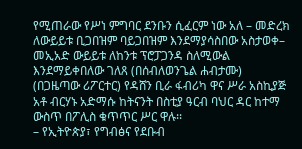የሚጠራው የሥነ ምግባር ደንቡን ሲፈርም ነው አለ – መድረክ ለውይይቱ ቢጋበዝም ባይጋበዝም እንደማያሳስበው አስታወቀ– መኢአድ ውይይቱ ለከንቱ ፕሮፓጋንዳ ስለሚውል እንደማይቀበለው ገለጸ (በሰብለወንጌል ሐብታሙ)
(በጋዜጣው ሪፖርተር) የዳሸን ቢራ ፋብሪካ ዋና ሥራ አስኪያጅ አቶ ብርሃኑ አድማሱ ከትናንት በስቲያ ዓርብ ባህር ዳር ከተማ ውስጥ በፖሊስ ቁጥጥር ሥር ዋሉ፡፡
– የኢትዮጵያ፣ የግብፅና የደቡብ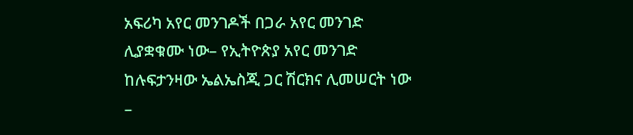አፍሪካ አየር መንገዶች በጋራ አየር መንገድ ሊያቋቁሙ ነው– የኢትዮጵያ አየር መንገድ ከሉፍታንዛው ኤልኤስጂ ጋር ሽርክና ሊመሠርት ነው –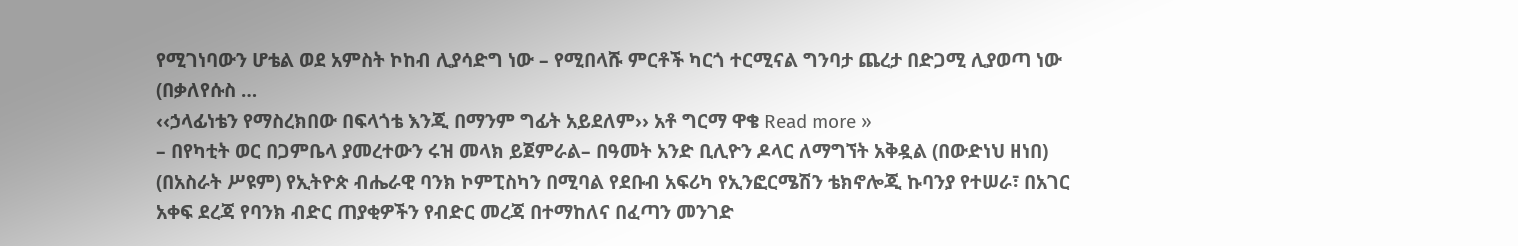የሚገነባውን ሆቴል ወደ አምስት ኮከብ ሊያሳድግ ነው – የሚበላሹ ምርቶች ካርጎ ተርሚናል ግንባታ ጨረታ በድጋሚ ሊያወጣ ነው (በቃለየሱስ …
‹‹ኃላፊነቴን የማስረክበው በፍላጎቴ እንጂ በማንም ግፊት አይደለም›› አቶ ግርማ ዋቄ Read more »
– በየካቲት ወር በጋምቤላ ያመረተውን ሩዝ መላክ ይጀምራል– በዓመት አንድ ቢሊዮን ዶላር ለማግኘት አቅዷል (በውድነህ ዘነበ)
(በአስራት ሥዩም) የኢትዮጵ ብሔራዊ ባንክ ኮምፒስካን በሚባል የደቡብ አፍሪካ የኢንፎርሜሽን ቴክኖሎጂ ኩባንያ የተሠራ፣ በአገር አቀፍ ደረጃ የባንክ ብድር ጠያቂዎችን የብድር መረጃ በተማከለና በፈጣን መንገድ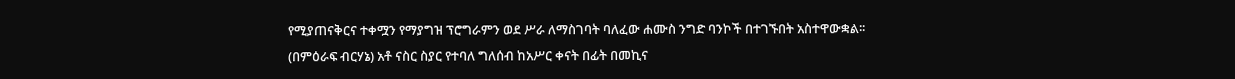የሚያጠናቅርና ተቀሟን የማያግዝ ፕሮግራምን ወደ ሥራ ለማስገባት ባለፈው ሐሙስ ንግድ ባንኮች በተገኙበት አስተዋውቋል፡፡
(በምዕራፍ ብርሃኔ) አቶ ናስር ስያር የተባለ ግለሰብ ከአሥር ቀናት በፊት በመኪና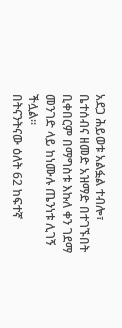አደጋ ሕይወቱ አልፏል ተብሎ፣ ቤተሰብና ዘመድ አዝማድ በተገኙበት ቢቀበርም በማግስቱ እኩለ ቀን ገደማ መንገድ ላይ ከነሙሉ ጤንነቱ ሊገኝ ችሏል፡፡
በትናንትናው ዕለት 62 ከፍተኛ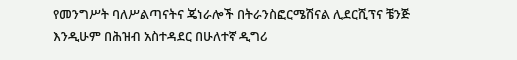የመንግሥት ባለሥልጣናትና ጄነራሎች በትራንስፎርሜሽናል ሊደርሺፕና ቼንጅ እንዲሁም በሕዝብ አስተዳደር በሁለተኛ ዲግሪ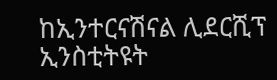ከኢንተርናሽናል ሊደርሺፕ ኢንስቲትዩት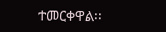ተመርቀዋል፡፡